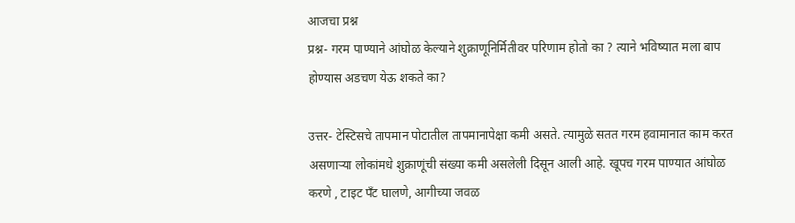आजचा प्रश्न
प्रश्न- गरम पाण्याने आंघोळ केल्याने शुक्राणूनिर्मितीवर परिणाम होतो का ? त्याने भविष्यात मला बाप होण्यास अडचण येऊ शकते का?

उत्तर- टेस्टिसचे तापमान पोटातील तापमानापेक्षा कमी असते. त्यामुळे सतत गरम हवामानात काम करत असणाऱ्या लोकांमधे शुक्राणूंची संख्या कमी असलेली दिसून आली आहे. खूपच गरम पाण्यात आंघोळ करणे , टाइट पँट घालणे, आगीच्या जवळ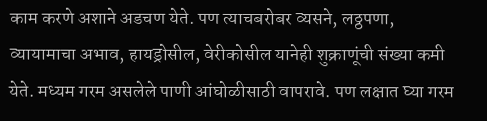काम करणे अशाने अडचण येते. पण त्याचबरोबर व्यसने, लठ्ठपणा,  व्यायामाचा अभाव, हायड्रोसील, वेरीकोसील यानेही शुक्राणूंची संख्या कमी येते. मध्यम गरम असलेले पाणी आंघोळीसाठी वापरावे. पण लक्षात घ्या गरम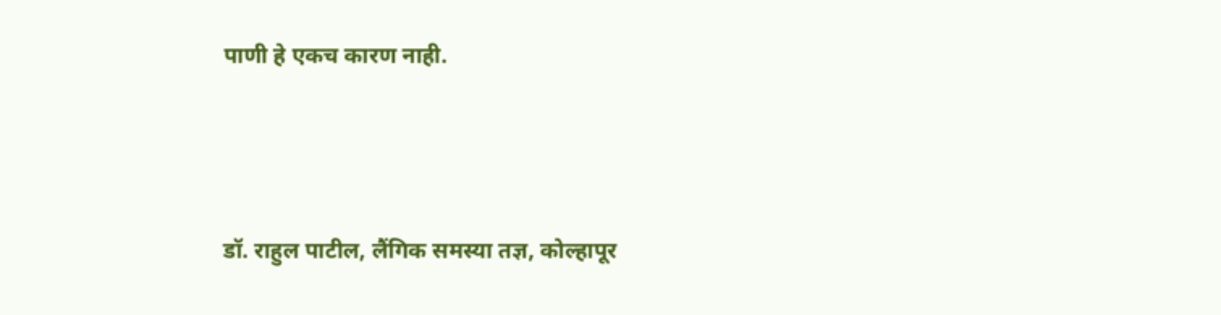पाणी हे एकच कारण नाही.




डॉ. राहुल पाटील, लैंगिक समस्या तज्ञ, कोल्हापूर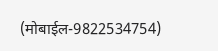(मोबाईल-9822534754)